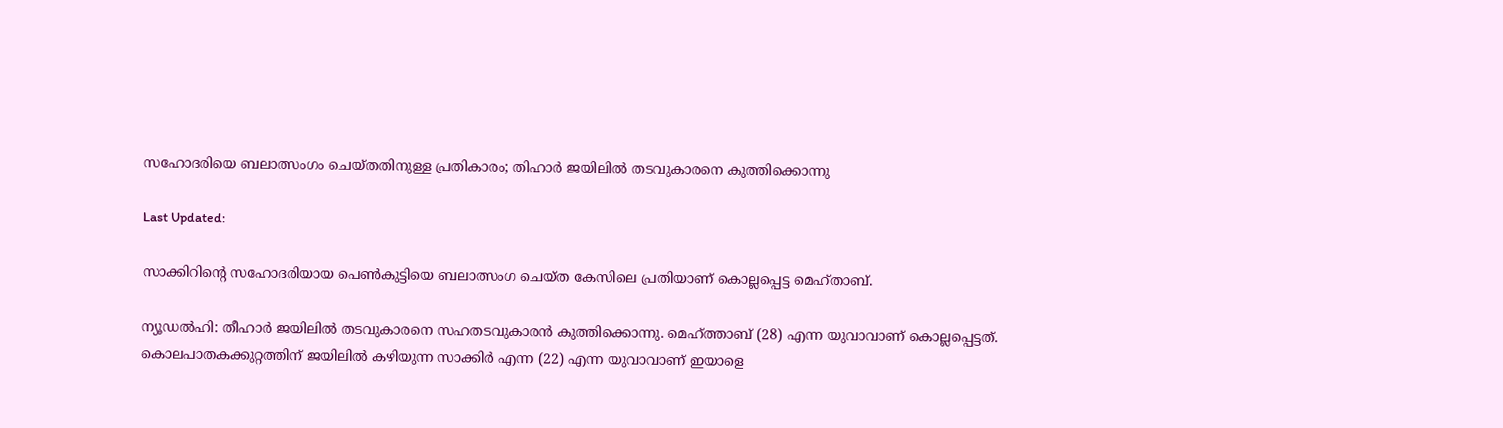സഹോദരിയെ ബലാത്സംഗം ചെയ്തതിനുള്ള പ്രതികാരം; തിഹാർ ജയിലിൽ തടവുകാരനെ കുത്തിക്കൊന്നു

Last Updated:

സാക്കിറിന്‍റെ സഹോദരിയായ പെണ്‍കുട്ടിയെ ബലാത്സംഗ ചെയ്ത കേസിലെ പ്രതിയാണ് കൊല്ലപ്പെട്ട മെഹ്താബ്.

ന്യൂഡൽഹി: തീഹാർ ജയിലിൽ തടവുകാരനെ സഹതടവുകാരൻ കുത്തിക്കൊന്നു. മെഹ്ത്താബ് (28) എന്ന യുവാവാണ് കൊല്ലപ്പെട്ടത്. കൊലപാതകക്കുറ്റത്തിന് ജയിലിൽ കഴിയുന്ന സാക്കിർ എന്ന (22) എന്ന യുവാവാണ് ഇയാളെ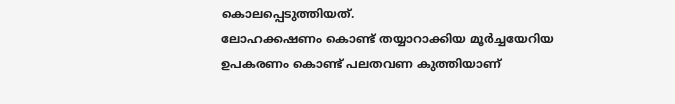കൊലപ്പെടുത്തിയത്.
ലോഹക്കഷണം കൊണ്ട് തയ്യാറാക്കിയ മൂർച്ചയേറിയ ഉപകരണം കൊണ്ട് പലതവണ കുത്തിയാണ്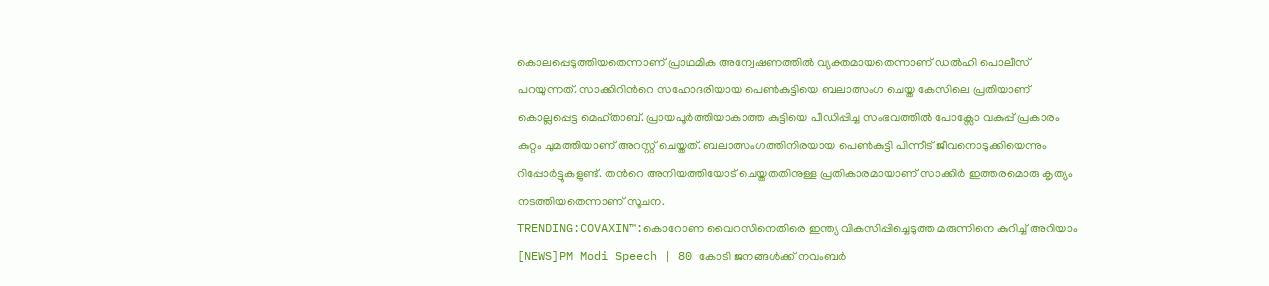കൊലപ്പെടുത്തിയതെന്നാണ് പ്രാഥമിക അന്വേഷണത്തില്‍ വ്യക്തമായതെന്നാണ് ഡൽഹി പൊലീസ് പറയുന്നത്. സാക്കിറിന്‍റെ സഹോദരിയായ പെണ്‍കുട്ടിയെ ബലാത്സംഗ ചെയ്ത കേസിലെ പ്രതിയാണ് കൊല്ലപ്പെട്ട മെഹ്താബ്. പ്രായപൂർത്തിയാകാത്ത കുട്ടിയെ പീഡിപ്പിച്ച സംഭവത്തിൽ പോക്സോ വകുപ്പ് പ്രകാരം കുറ്റം ചുമത്തിയാണ് അറസ്റ്റ് ചെയ്തത്. ബലാത്സംഗത്തിനിരയായ പെണ്‍കുട്ടി പിന്നീട് ജീവനൊടുക്കിയെന്നും റിപ്പോർട്ടുകളുണ്ട്. തന്‍റെ അനിയത്തിയോട് ചെയ്തതതിനുള്ള പ്രതികാരമായാണ് സാക്കിർ ഇത്തരമൊരു കൃത്യം നടത്തിയതെന്നാണ് സൂചന.
TRENDING:COVAXIN™:കൊറോണ വൈറസിനെതിരെ ഇന്ത്യ വികസിപ്പിച്ചെടുത്ത മരുന്നിനെ കുറിച്ച് അറിയാം [NEWS]PM Modi Speech | 80 കോടി ജനങ്ങൾക്ക് നവംബർ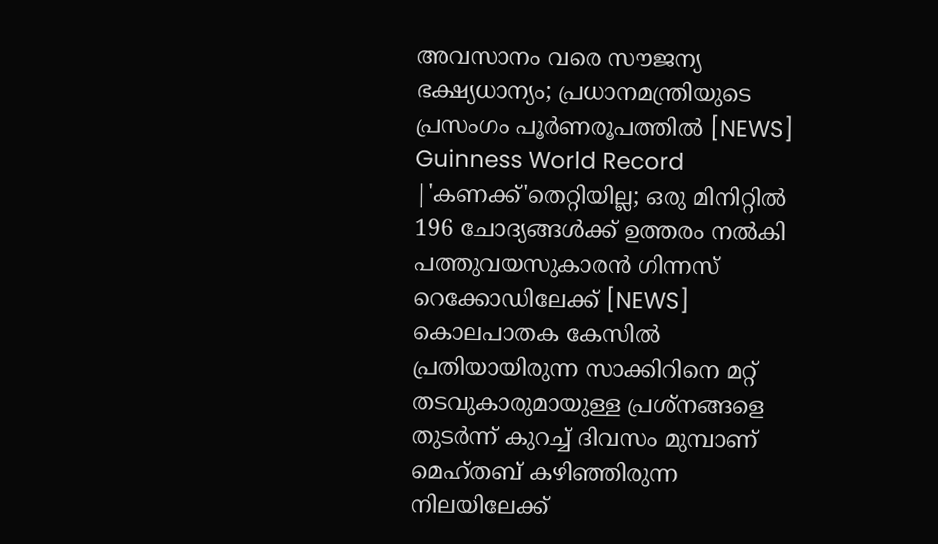അവസാനം വരെ സൗജന്യ ഭക്ഷ്യധാന്യം; പ്രധാനമന്ത്രിയുടെ പ്രസംഗം പൂർണരൂപത്തിൽ [NEWS] Guinness World Record |'കണക്ക്'തെറ്റിയില്ല; ഒരു മിനിറ്റിൽ 196 ചോദ്യങ്ങൾക്ക് ഉത്തരം നല്‍കി പത്തുവയസുകാരൻ ഗിന്നസ് റെക്കോഡിലേക്ക് [NEWS]
കൊലപാതക കേസിൽ പ്രതിയായിരുന്ന സാക്കിറിനെ മറ്റ് തടവുകാരുമായുള്ള പ്രശ്നങ്ങളെ തുടർന്ന് കുറച്ച് ദിവസം മുമ്പാണ് മെഹ്തബ് കഴിഞ്ഞിരുന്ന നിലയിലേക്ക്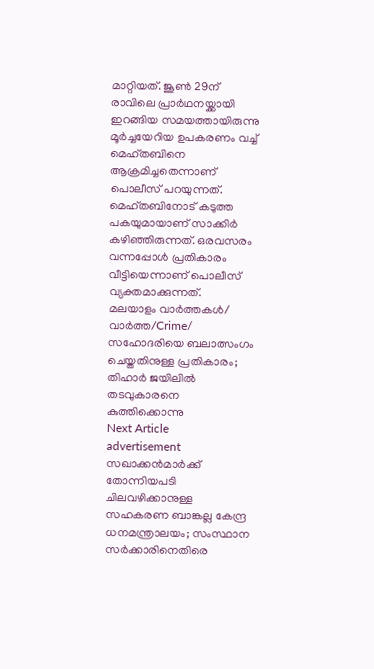മാറ്റിയത്. ജൂൺ 29ന് രാവിലെ പ്രാര്‍ഥനയ്ക്കായി ഇറങ്ങിയ സമയത്തായിരുന്നു മൂർച്ചയേറിയ ഉപകരണം വച്ച് മെഹ്തബിനെ ആക്രമിച്ചതെന്നാണ് പൊലീസ് പറയുന്നത്. മെഹ്തബിനോട് കടുത്ത പകയുമായാണ് സാക്കിർ കഴിഞ്ഞിരുന്നത്. ഒരവസരം വന്നപ്പോൾ പ്രതികാരം വീട്ടിയെന്നാണ് പൊലീസ് വ്യക്തമാക്കുന്നത്.
മലയാളം വാർത്തകൾ/ വാർത്ത/Crime/
സഹോദരിയെ ബലാത്സംഗം ചെയ്തതിനുള്ള പ്രതികാരം; തിഹാർ ജയിലിൽ തടവുകാരനെ കുത്തിക്കൊന്നു
Next Article
advertisement
സഖാക്കൻമാർക്ക് തോന്നിയപടി ചിലവഴിക്കാനുള്ള സഹകരണ ബാങ്കല്ല കേന്ദ്ര ധനമന്ത്രാലയം; സംസ്ഥാന സർക്കാരിനെതിരെ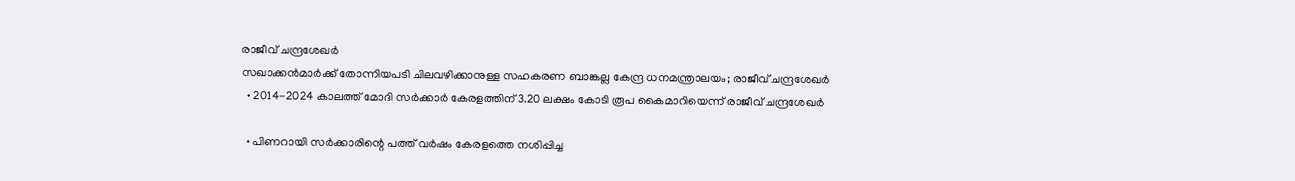രാജീവ് ചന്ദ്രശേഖർ
സഖാക്കൻമാർക്ക് തോന്നിയപടി ചിലവഴിക്കാനുള്ള സഹകരണ ബാങ്കല്ല കേന്ദ്ര ധനമന്ത്രാലയം; രാജീവ് ചന്ദ്രശേഖർ
  • 2014-2024 കാലത്ത് മോദി സർക്കാർ കേരളത്തിന് 3.20 ലക്ഷം കോടി രൂപ കൈമാറിയെന്ന് രാജീവ് ചന്ദ്രശേഖർ

  • പിണറായി സർക്കാരിന്റെ പത്ത് വർഷം കേരളത്തെ നശിപ്പിച്ച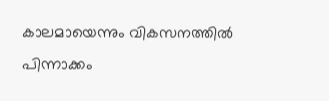കാലമായെന്നും വികസനത്തിൽ പിന്നാക്കം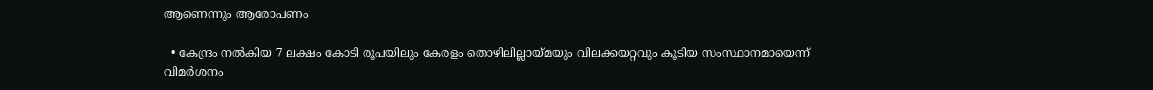ആണെന്നും ആരോപണം

  • കേന്ദ്രം നൽകിയ 7 ലക്ഷം കോടി രൂപയിലും കേരളം തൊഴിലില്ലായ്മയും വിലക്കയറ്റവും കൂടിയ സംസ്ഥാനമായെന്ന് വിമർശനം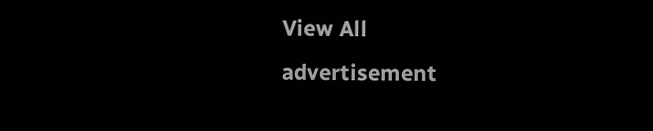View All
advertisement